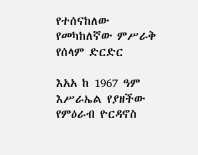የተሰናከለው የመካከለኛው ምሥራቅ የሰላም ድርድር

እአአ ከ 1967 ዓም እሥራኤል የያዘችው የምዕራብ ዮርዳኖስ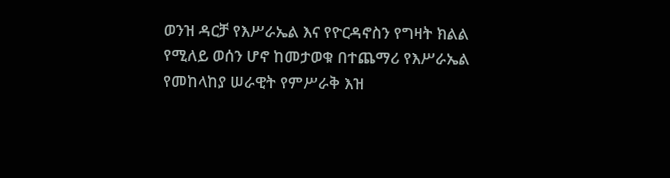ወንዝ ዳርቻ የእሥራኤል እና የዮርዳኖስን የግዛት ክልል የሚለይ ወሰን ሆኖ ከመታወቁ በተጨማሪ የእሥራኤል የመከላከያ ሠራዊት የምሥራቅ እዝ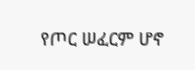የጦር ሠፈርም ሆኖ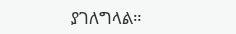ያገለግላል።